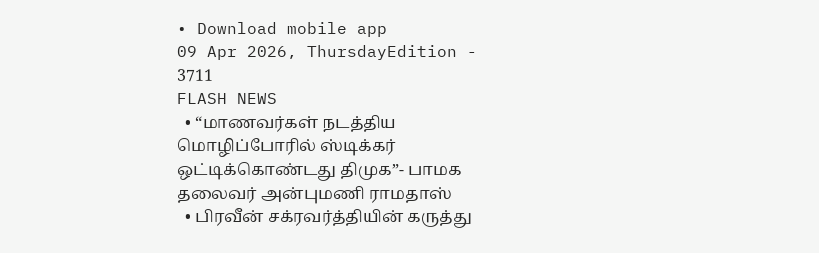• Download mobile app
09 Apr 2026, ThursdayEdition - 3711
FLASH NEWS
  • “மாணவர்கள் நடத்திய மொழிப்போரில் ஸ்டிக்கர் ஒட்டிக்கொண்டது திமுக”- பாமக தலைவர் அன்புமணி ராமதாஸ்
  • பிரவீன் சக்ரவர்த்தியின் கருத்து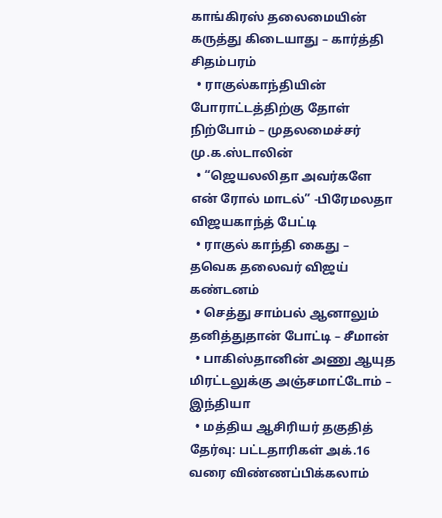காங்கிரஸ் தலைமையின் கருத்து கிடையாது – கார்த்தி சிதம்பரம்
  • ராகுல்காந்தியின் போராட்டத்திற்கு தோள் நிற்போம் – முதலமைச்சர் மு.க.ஸ்டாலின்
  • “ஜெயலலிதா அவர்களே என் ரோல் மாடல்” -பிரேமலதா விஜயகாந்த் பேட்டி
  • ராகுல் காந்தி கைது – தவெக தலைவர் விஜய் கண்டனம்
  • செத்து சாம்பல் ஆனாலும் தனித்துதான் போட்டி – சீமான்
  • பாகிஸ்தானின் அணு ஆயுத மிரட்டலுக்கு அஞ்சமாட்டோம் – இந்தியா
  • மத்திய ஆசிரியர் தகுதித் தேர்வு: பட்டதாரிகள் அக்.16 வரை விண்ணப்பிக்கலாம்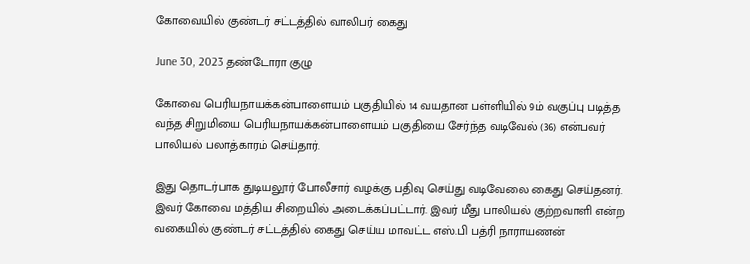கோவையில் குண்டர் சட்டத்தில் வாலிபர் கைது

June 30, 2023 தண்டோரா குழு

கோவை பெரியநாயக்கன்பாளையம் பகுதியில் 14 வயதான பள்ளியில் 9ம் வகுப்பு படித்த வந்த சிறுமியை பெரியநாயக்கன்பாளையம் பகுதியை சேர்ந்த வடிவேல் (36) என்பவர் பாலியல் பலாத்காரம் செய்தார்.

இது தொடர்பாக துடியலூர் போலீசார் வழக்கு பதிவு செய்து வடிவேலை கைது செய்தனர். இவர் கோவை மத்திய சிறையில் அடைக்கப்பட்டார். இவர் மீது பாலியல் குற்றவாளி என்ற வகையில் குண்டர் சட்டத்தில் கைது செய்ய மாவட்ட எஸ்.பி பத்ரி நாராயணன்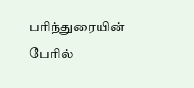பரிந்துரையின் பேரில்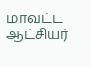மாவட்ட ஆட்சியர்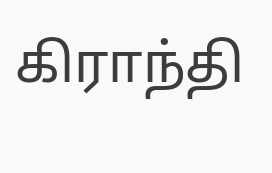கிராந்தி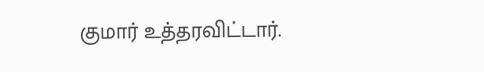குமார் உத்தரவிட்டார்.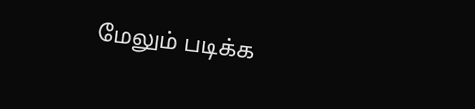மேலும் படிக்க